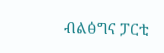ብልፅግና ፓርቲ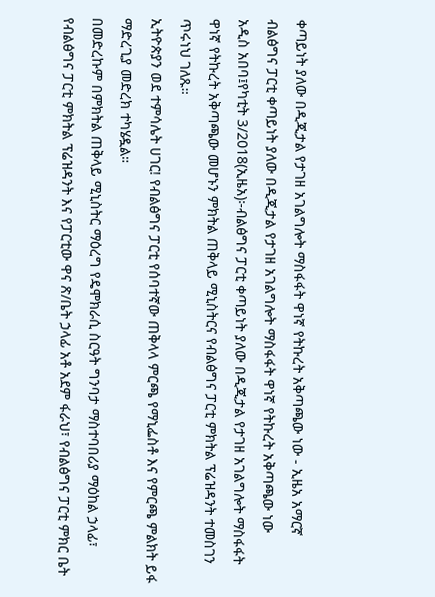ቀጣይነት ያለው በዲጂታል የታገዘ አገልግሎት ማስፋፋት ዋነኛ የትኩረት አቅጣጫው ነው - ኢዜአ አማርኛ
ብልፅግና ፓርቲ ቀጣይነት ያለው በዲጂታል የታገዘ አገልግሎት ማስፋፋት ዋነኛ የትኩረት አቅጣጫው ነው
አዲስ አበባ፤የካቲት 3/2018(ኢዜአ)፦ብልፅግና ፓርቲ ቀጣይነት ያለው በዲጂታል የታገዘ አገልግሎት ማስፋፋት ዋነኛ የትኩረት አቅጣጫው መሆኑን ምክትል ጠቅላይ ሚኒስትርና የብልፅግና ፓርቲ ምክትል ፕሬዝዳንት ተመስገን ጥሩነህ ገለጹ።
ኢትዮጵያን ወደ ተምሳሌት ሀገር! የብልፅግና ፓርቲ የሰባተኛው ጠቅላላ ምርጫ የማኒፌስቶ እና የምርጫ ምልክት ይፋ ማድረጊያ መድረክ ተካሄዷል።
በመድረኩም በምክትል ጠቅላይ ሚኒስትር ማዕረግ የዴሞክራሲ ስርዓት ግንባታ ማስተባበሪያ ማዕከል ኃላፊ፣ የብልፅግና ፓርቲ ምክትል ፕሬዝዳንት እና የፓርቲው ዋና ጽ/ቤት ኃላፊ አቶ አደም ፋራህ፣ የብልፅግና ፓርቲ ምክር ቤት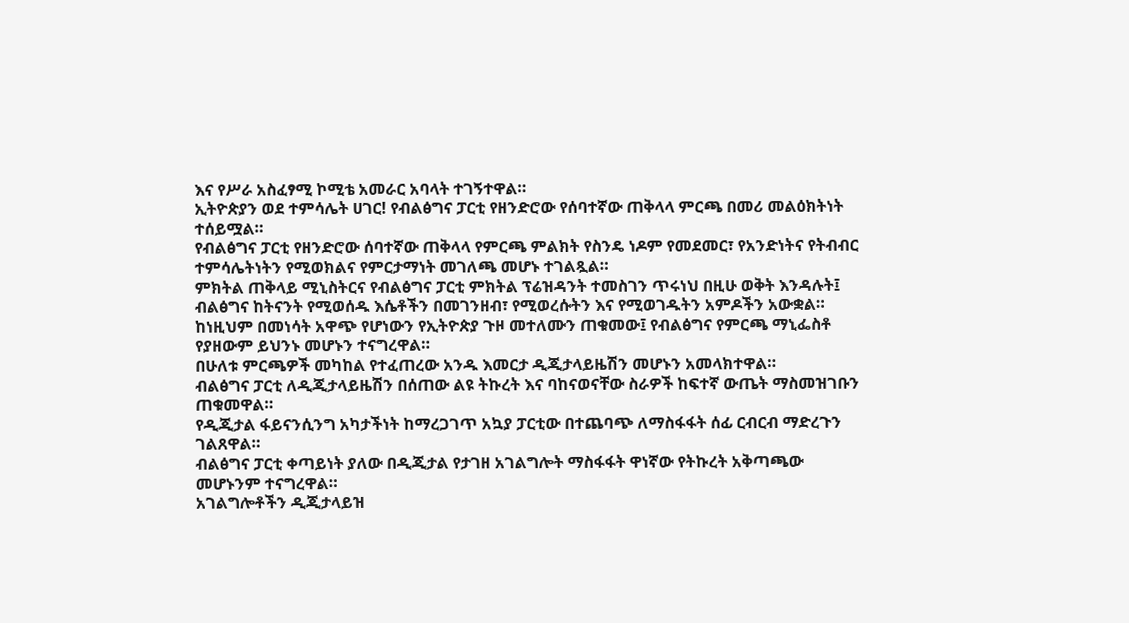እና የሥራ አስፈፃሚ ኮሚቴ አመራር አባላት ተገኝተዋል።
ኢትዮጵያን ወደ ተምሳሌት ሀገር! የብልፅግና ፓርቲ የዘንድሮው የሰባተኛው ጠቅላላ ምርጫ በመሪ መልዕክትነት ተሰይሟል።
የብልፅግና ፓርቲ የዘንድሮው ሰባተኛው ጠቅላላ የምርጫ ምልክት የስንዴ ነዶም የመደመር፣ የአንድነትና የትብብር ተምሳሌትነትን የሚወክልና የምርታማነት መገለጫ መሆኑ ተገልጿል።
ምክትል ጠቅላይ ሚኒስትርና የብልፅግና ፓርቲ ምክትል ፕሬዝዳንት ተመስገን ጥሩነህ በዚሁ ወቅት እንዳሉት፤ ብልፅግና ከትናንት የሚወሰዱ እሴቶችን በመገንዘብ፣ የሚወረሱትን እና የሚወገዱትን አምዶችን አውቋል።
ከነዚህም በመነሳት አዋጭ የሆነውን የኢትዮጵያ ጉዞ መተለሙን ጠቁመው፤ የብልፅግና የምርጫ ማኒፌስቶ የያዘውም ይህንኑ መሆኑን ተናግረዋል።
በሁለቱ ምርጫዎች መካከል የተፈጠረው አንዱ እመርታ ዲጂታላይዜሽን መሆኑን አመላክተዋል።
ብልፅግና ፓርቲ ለዲጂታላይዜሽን በሰጠው ልዩ ትኩረት እና ባከናወናቸው ስራዎች ከፍተኛ ውጤት ማስመዝገቡን ጠቁመዋል።
የዲጂታል ፋይናንሲንግ አካታችነት ከማረጋገጥ አኳያ ፓርቲው በተጨባጭ ለማስፋፋት ሰፊ ርብርብ ማድረጉን ገልጸዋል።
ብልፅግና ፓርቲ ቀጣይነት ያለው በዲጂታል የታገዘ አገልግሎት ማስፋፋት ዋነኛው የትኩረት አቅጣጫው መሆኑንም ተናግረዋል።
አገልግሎቶችን ዲጂታላይዝ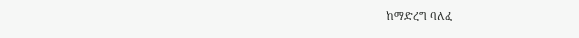ከማድረግ ባለፈ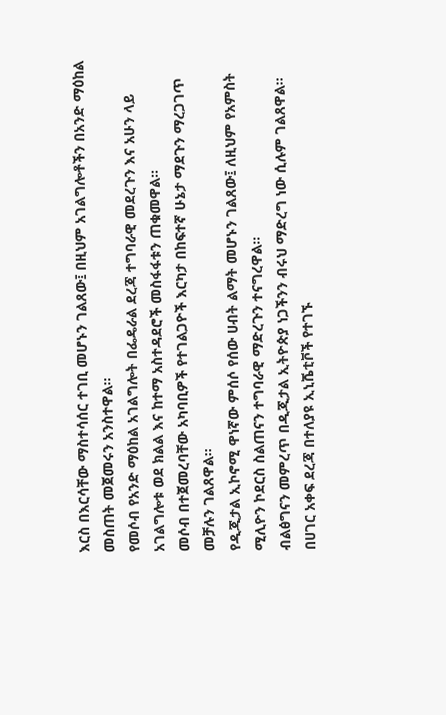እርስ በእርሳቸው ማስተሳሰር ተገቢ መሆኑን ገልጸው፤ በዚህም አገልግሎቶችን በአንድ ማዕከል መስጠት መጀመሩን አንስተዋል።
የመሶብ የአንድ ማዕከል አገልግሎት በፌዴራል ደረጃ ተግባራዊ መደረጉን እና አሁን ላይ አገልግሎቱ ወደ ክልል እና ከተማ አስተዳደሮች መስፋፋቱን ጠቁመዋል።
መሶብ በተጀመረባቸው አካባቢዎች የተገልጋዮች እርካታ በከፍተኛ ሁኔታ ማደጉን ማረጋገጥ መቻሉን ገልጸዋል።
የዲጂታል ኢኮኖሚ ዋነኛው ምሰሶ የሰው ሀብት ልማት መሆኑን ገልጸው፤ ለዚህም የአምስት ሚሊዮን ኮደርስ ስልጠናን ተግባራዊ ማድረጉን ተናግረዋል።
ብልፅግናን መምረጥ በዲጂታል ኢትዮጵያ ነጋችንን ብሩህ ማድረግ ነው ሲሉም ገልጸዋል፡፡
በሀገር አቀፍ ደረጃ በተለያዩ ኢኒሼቲቮች የተገኙ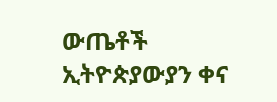ውጤቶች ኢትዮጵያውያን ቀና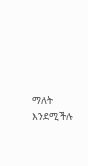ማለት እንደሚችሉ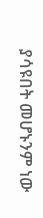ያሳዩበት መሆኑንም ነው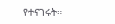የተናገሩት።